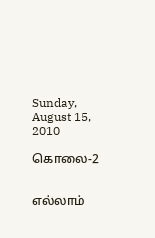Sunday, August 15, 2010

கொலை-2


எல்லாம்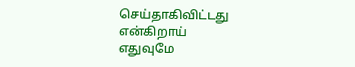செய்தாகிவிட்டது
என்கிறாய்
எதுவுமே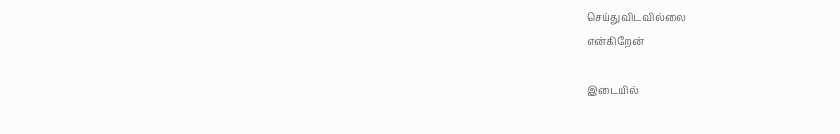செய்துவிடவில்லை
என்கிறேன்

இடையில்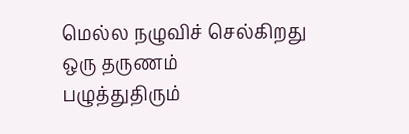மெல்ல நழுவிச் செல்கிறது
ஒரு தருணம்
பழுத்துதிரும்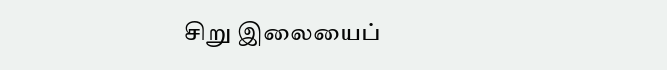சிறு இலையைப்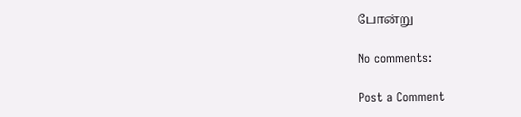போன்று

No comments:

Post a Comment